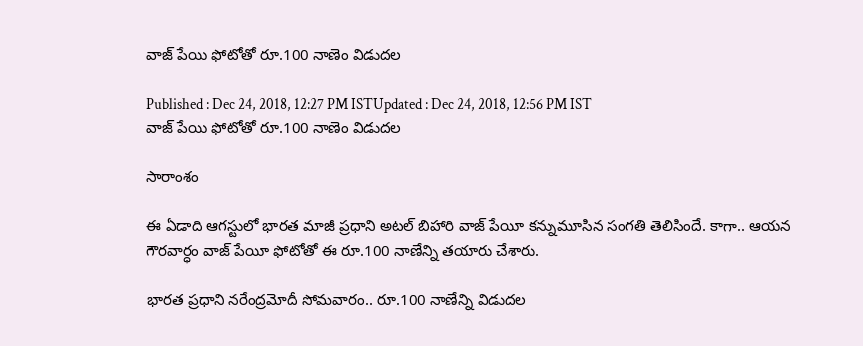వాజ్ పేయి ఫోటోతో రూ.100 నాణెం విడుదల

Published : Dec 24, 2018, 12:27 PM ISTUpdated : Dec 24, 2018, 12:56 PM IST
వాజ్ పేయి ఫోటోతో రూ.100 నాణెం విడుదల

సారాంశం

ఈ ఏడాది ఆగస్టులో భారత మాజీ ప్రధాని అటల్ బిహారి వాజ్ పేయీ కన్నుమూసిన సంగతి తెలిసిందే. కాగా.. ఆయన గౌరవార్ధం వాజ్ పేయీ ఫోటోతో ఈ రూ.100 నాణేన్ని తయారు చేశారు.

భారత ప్రధాని నరేంద్రమోదీ సోమవారం.. రూ.100 నాణేన్ని విడుదల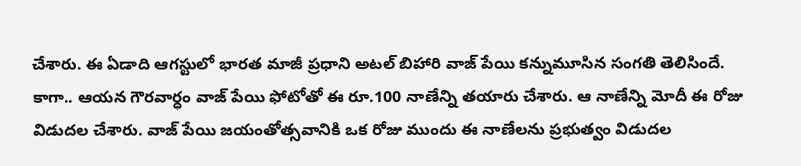చేశారు. ఈ ఏడాది ఆగస్టులో భారత మాజీ ప్రధాని అటల్ బిహారి వాజ్ పేయి కన్నుమూసిన సంగతి తెలిసిందే. కాగా.. ఆయన గౌరవార్ధం వాజ్ పేయి ఫోటోతో ఈ రూ.100 నాణేన్ని తయారు చేశారు. ఆ నాణేన్ని మోదీ ఈ రోజు విడుదల చేశారు. వాజ్ పేయి జయంతోత్సవానికి ఒక రోజు ముందు ఈ నాణేలను ప్రభుత్వం విడుదల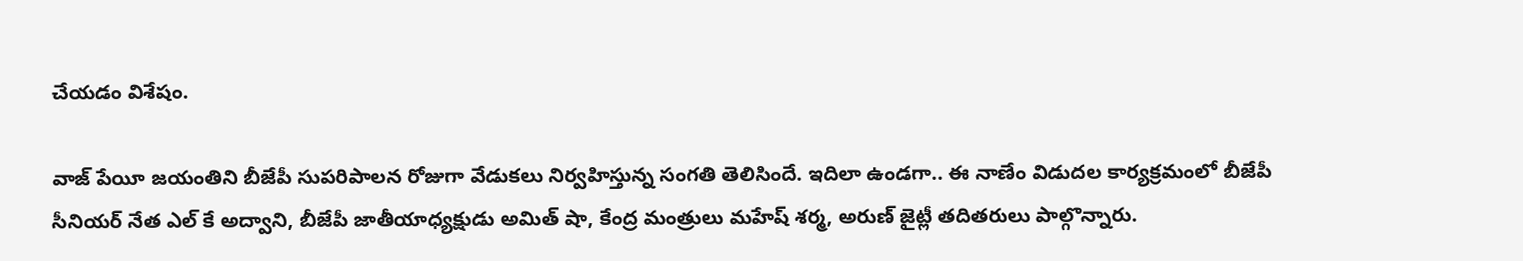చేయడం విశేషం.

వాజ్ పేయీ జయంతిని బీజేపీ సుపరిపాలన రోజుగా వేడుకలు నిర్వహిస్తున్న సంగతి తెలిసిందే. ఇదిలా ఉండగా.. ఈ నాణేం విడుదల కార్యక్రమంలో బీజేపీ సీనియర్ నేత ఎల్ కే అద్వాని, బీజేపీ జాతీయాధ్యక్షుడు అమిత్ షా, కేంద్ర మంత్రులు మహేష్ శర్మ, అరుణ్ జైట్లీ తదితరులు పాల్గొన్నారు.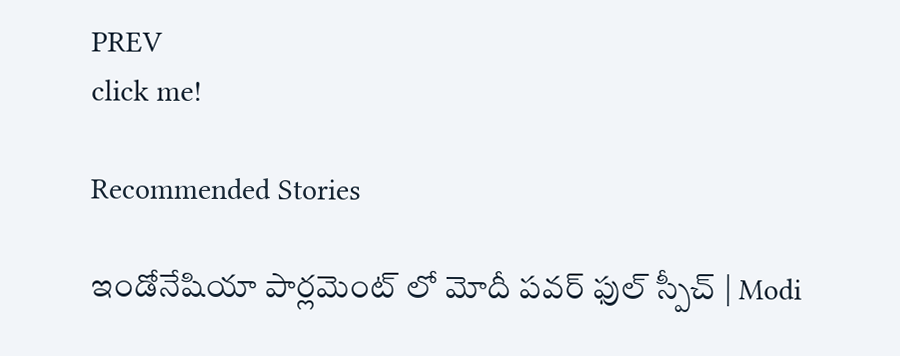PREV
click me!

Recommended Stories

ఇండోనేషియా పార్లమెంట్ లో మోదీ పవర్ ఫుల్ స్పీచ్ | Modi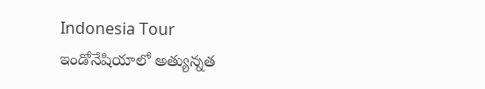Indonesia Tour
ఇండోనేషియాలో అత్యున్నత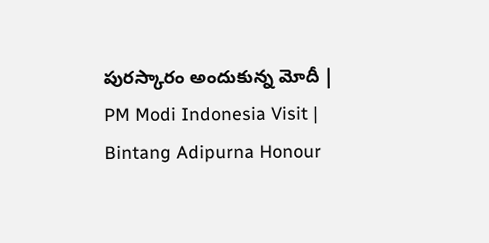పురస్కారం అందుకున్న మోదీ | PM Modi Indonesia Visit | Bintang Adipurna Honour